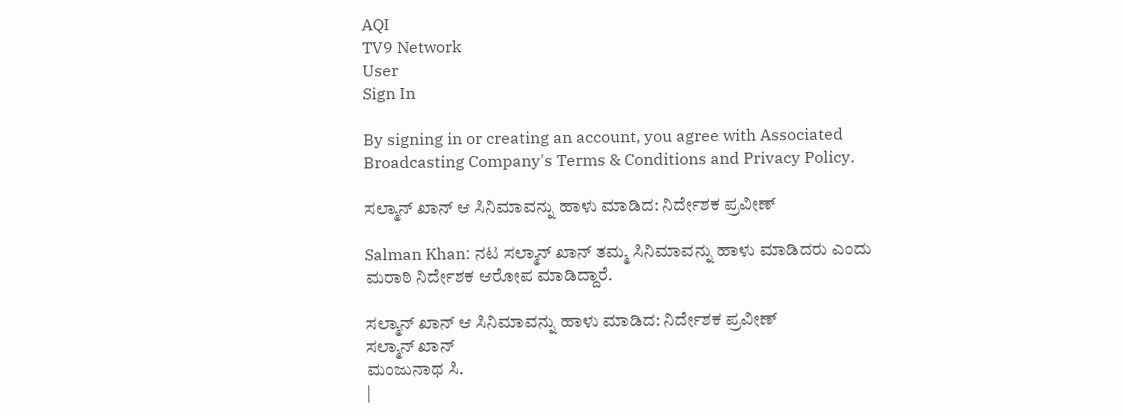AQI
TV9 Network
User
Sign In

By signing in or creating an account, you agree with Associated Broadcasting Company's Terms & Conditions and Privacy Policy.

ಸಲ್ಮಾನ್ ಖಾನ್ ಆ ಸಿನಿಮಾವನ್ನು ಹಾಳು ಮಾಡಿದ: ನಿರ್ದೇಶಕ ಪ್ರವೀಣ್

Salman Khan: ನಟ ಸಲ್ಮಾನ್ ಖಾನ್ ತಮ್ಮ ಸಿನಿಮಾವನ್ನು ಹಾಳು ಮಾಡಿದರು ಎಂದು ಮರಾಠಿ ನಿರ್ದೇಶಕ ಆರೋಪ ಮಾಡಿದ್ದಾರೆ.

ಸಲ್ಮಾನ್ ಖಾನ್ ಆ ಸಿನಿಮಾವನ್ನು ಹಾಳು ಮಾಡಿದ: ನಿರ್ದೇಶಕ ಪ್ರವೀಣ್
ಸಲ್ಮಾನ್ ಖಾನ್
ಮಂಜುನಾಥ ಸಿ.
|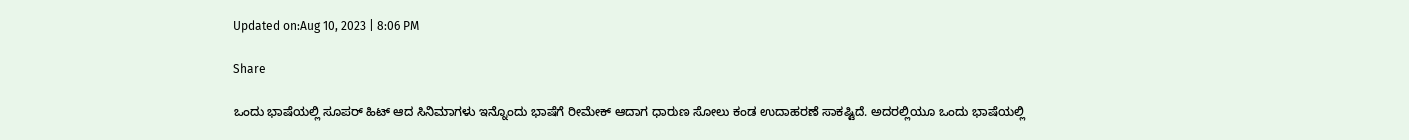Updated on:Aug 10, 2023 | 8:06 PM

Share

ಒಂದು ಭಾಷೆಯಲ್ಲಿ ಸೂಪರ್ ಹಿಟ್ ಆದ ಸಿನಿಮಾಗಳು ಇನ್ನೊಂದು ಭಾಷೆಗೆ ರೀಮೇಕ್ ಆದಾಗ ಧಾರುಣ ಸೋಲು ಕಂಡ ಉದಾಹರಣೆ ಸಾಕಷ್ಟಿದೆ. ಅದರಲ್ಲಿಯೂ ಒಂದು ಭಾಷೆಯಲ್ಲಿ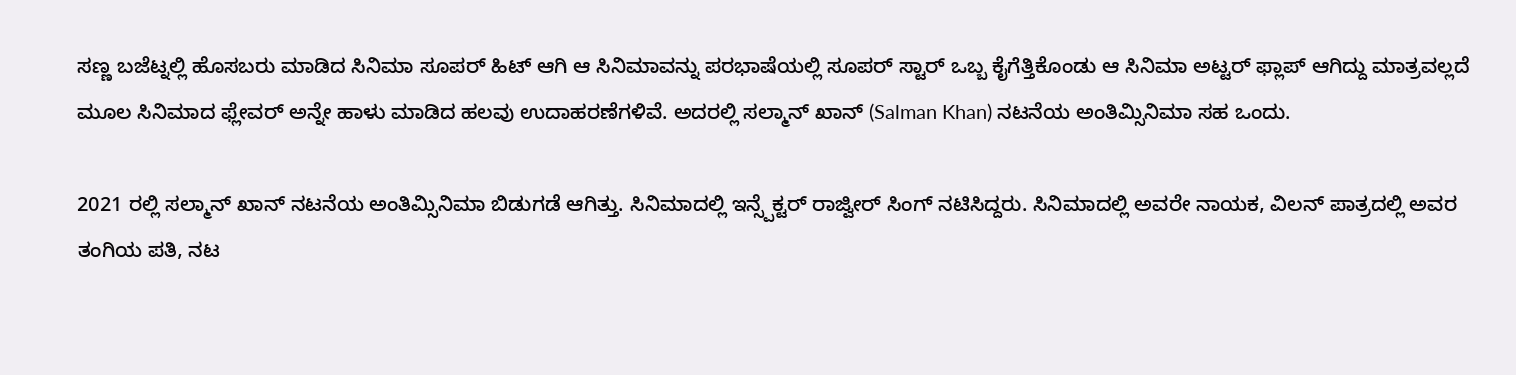ಸಣ್ಣ ಬಜೆಟ್ನಲ್ಲಿ ಹೊಸಬರು ಮಾಡಿದ ಸಿನಿಮಾ ಸೂಪರ್ ಹಿಟ್ ಆಗಿ ಆ ಸಿನಿಮಾವನ್ನು ಪರಭಾಷೆಯಲ್ಲಿ ಸೂಪರ್ ಸ್ಟಾರ್ ಒಬ್ಬ ಕೈಗೆತ್ತಿಕೊಂಡು ಆ ಸಿನಿಮಾ ಅಟ್ಟರ್ ಫ್ಲಾಪ್ ಆಗಿದ್ದು ಮಾತ್ರವಲ್ಲದೆ ಮೂಲ ಸಿನಿಮಾದ ಫ್ಲೇವರ್ ಅನ್ನೇ ಹಾಳು ಮಾಡಿದ ಹಲವು ಉದಾಹರಣೆಗಳಿವೆ. ಅದರಲ್ಲಿ ಸಲ್ಮಾನ್ ಖಾನ್ (Salman Khan) ನಟನೆಯ ಅಂತಿಮ್ಸಿನಿಮಾ ಸಹ ಒಂದು.

2021 ರಲ್ಲಿ ಸಲ್ಮಾನ್ ಖಾನ್ ನಟನೆಯ ಅಂತಿಮ್ಸಿನಿಮಾ ಬಿಡುಗಡೆ ಆಗಿತ್ತು. ಸಿನಿಮಾದಲ್ಲಿ ಇನ್ಸ್ಪೆಕ್ಟರ್ ರಾಜ್ವೀರ್ ಸಿಂಗ್ ನಟಿಸಿದ್ದರು. ಸಿನಿಮಾದಲ್ಲಿ ಅವರೇ ನಾಯಕ, ವಿಲನ್ ಪಾತ್ರದಲ್ಲಿ ಅವರ ತಂಗಿಯ ಪತಿ, ನಟ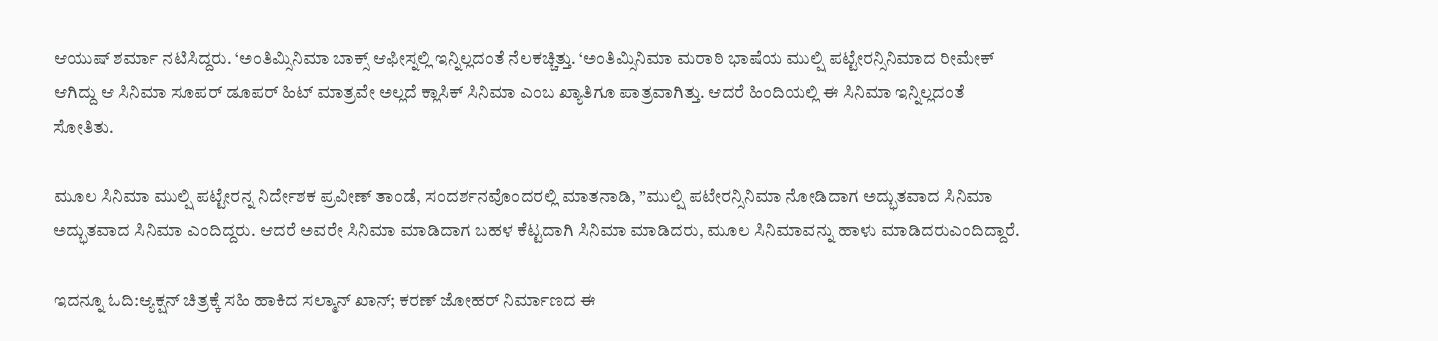ಆಯುಷ್ ಶರ್ಮಾ ನಟಿಸಿದ್ದರು. ‘ಅಂತಿಮ್ಸಿನಿಮಾ ಬಾಕ್ಸ್ ಆಫೀಸ್ನಲ್ಲಿ ಇನ್ನಿಲ್ಲದಂತೆ ನೆಲಕಚ್ಚಿತ್ತು. ‘ಅಂತಿಮ್ಸಿನಿಮಾ ಮರಾಠಿ ಭಾಷೆಯ ಮುಲ್ಷಿ ಪಟ್ಟೇರನ್ಸಿನಿಮಾದ ರೀಮೇಕ್ ಆಗಿದ್ದು ಆ ಸಿನಿಮಾ ಸೂಪರ್ ಡೂಪರ್ ಹಿಟ್ ಮಾತ್ರವೇ ಅಲ್ಲದೆ ಕ್ಲಾಸಿಕ್ ಸಿನಿಮಾ ಎಂಬ ಖ್ಯಾತಿಗೂ ಪಾತ್ರವಾಗಿತ್ತು. ಆದರೆ ಹಿಂದಿಯಲ್ಲಿ ಈ ಸಿನಿಮಾ ಇನ್ನಿಲ್ಲದಂತೆ ಸೋತಿತು.

ಮೂಲ ಸಿನಿಮಾ ಮುಲ್ಷಿ ಪಟ್ಟೇರನ್ನ ನಿರ್ದೇಶಕ ಪ್ರವೀಣ್ ತಾಂಡೆ, ಸಂದರ್ಶನವೊಂದರಲ್ಲಿ ಮಾತನಾಡಿ, ”ಮುಲ್ಷಿ ಪಟೇರನ್ಸಿನಿಮಾ ನೋಡಿದಾಗ ಅದ್ಭುತವಾದ ಸಿನಿಮಾ ಅದ್ಭುತವಾದ ಸಿನಿಮಾ ಎಂದಿದ್ದರು. ಆದರೆ ಅವರೇ ಸಿನಿಮಾ ಮಾಡಿದಾಗ ಬಹಳ ಕೆಟ್ಟದಾಗಿ ಸಿನಿಮಾ ಮಾಡಿದರು, ಮೂಲ ಸಿನಿಮಾವನ್ನು ಹಾಳು ಮಾಡಿದರುಎಂದಿದ್ದಾರೆ.

ಇದನ್ನೂ ಓದಿ:ಆ್ಯಕ್ಷನ್ ಚಿತ್ರಕ್ಕೆ ಸಹಿ ಹಾಕಿದ ಸಲ್ಮಾನ್ ಖಾನ್; ಕರಣ್ ಜೋಹರ್ ನಿರ್ಮಾಣದ ಈ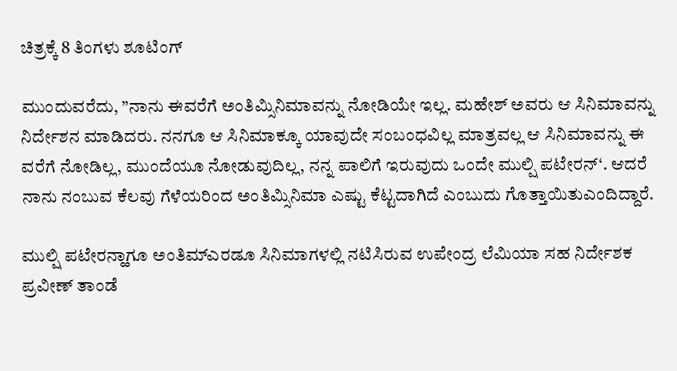ಚಿತ್ರಕ್ಕೆ 8 ತಿಂಗಳು ಶೂಟಿಂಗ್

ಮುಂದುವರೆದು, ”ನಾನು ಈವರೆಗೆ ಅಂತಿಮ್ಸಿನಿಮಾವನ್ನು ನೋಡಿಯೇ ಇಲ್ಲ. ಮಹೇಶ್ ಅವರು ಆ ಸಿನಿಮಾವನ್ನು ನಿರ್ದೇಶನ ಮಾಡಿದರು. ನನಗೂ ಆ ಸಿನಿಮಾಕ್ಕೂ ಯಾವುದೇ ಸಂಬಂಧವಿಲ್ಲ ಮಾತ್ರವಲ್ಲ ಆ ಸಿನಿಮಾವನ್ನು ಈ ವರೆಗೆ ನೋಡಿಲ್ಲ, ಮುಂದೆಯೂ ನೋಡುವುದಿಲ್ಲ, ನನ್ನ ಪಾಲಿಗೆ ಇರುವುದು ಒಂದೇ ಮುಲ್ಷಿ ಪಟೇರನ್‘. ಆದರೆ ನಾನು ನಂಬುವ ಕೆಲವು ಗೆಳೆಯರಿಂದ ಅಂತಿಮ್ಸಿನಿಮಾ ಎಷ್ಟು ಕೆಟ್ಟದಾಗಿದೆ ಎಂಬುದು ಗೊತ್ತಾಯಿತುಎಂದಿದ್ದಾರೆ.

ಮುಲ್ಷಿ ಪಟೇರನ್ಹಾಗೂ ಅಂತಿಮ್ಎರಡೂ ಸಿನಿಮಾಗಳಲ್ಲಿ ನಟಿಸಿರುವ ಉಪೇಂದ್ರ ಲೆಮಿಯಾ ಸಹ ನಿರ್ದೇಶಕ ಪ್ರವೀಣ್ ತಾಂಡೆ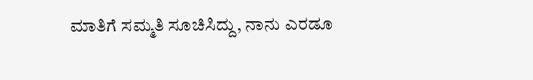ಮಾತಿಗೆ ಸಮ್ಮತಿ ಸೂಚಿಸಿದ್ದು, ನಾನು ಎರಡೂ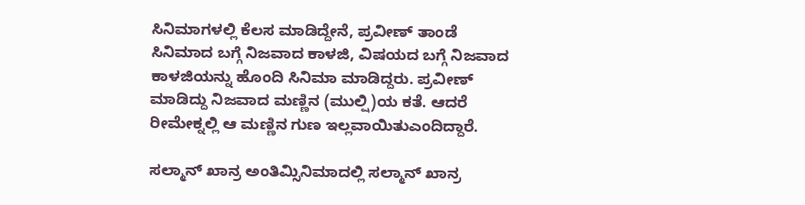ಸಿನಿಮಾಗಳಲ್ಲಿ ಕೆಲಸ ಮಾಡಿದ್ದೇನೆ, ಪ್ರವೀಣ್ ತಾಂಡೆ ಸಿನಿಮಾದ ಬಗ್ಗೆ ನಿಜವಾದ ಕಾಳಜಿ, ವಿಷಯದ ಬಗ್ಗೆ ನಿಜವಾದ ಕಾಳಜಿಯನ್ನು ಹೊಂದಿ ಸಿನಿಮಾ ಮಾಡಿದ್ದರು. ಪ್ರವೀಣ್ ಮಾಡಿದ್ದು ನಿಜವಾದ ಮಣ್ಣಿನ (ಮುಲ್ಷಿ)ಯ ಕತೆ. ಆದರೆ ರೀಮೇಕ್ನಲ್ಲಿ ಆ ಮಣ್ಣಿನ ಗುಣ ಇಲ್ಲವಾಯಿತುಎಂದಿದ್ದಾರೆ.

ಸಲ್ಮಾನ್ ಖಾನ್ರ ಅಂತಿಮ್ಸಿನಿಮಾದಲ್ಲಿ ಸಲ್ಮಾನ್ ಖಾನ್ರ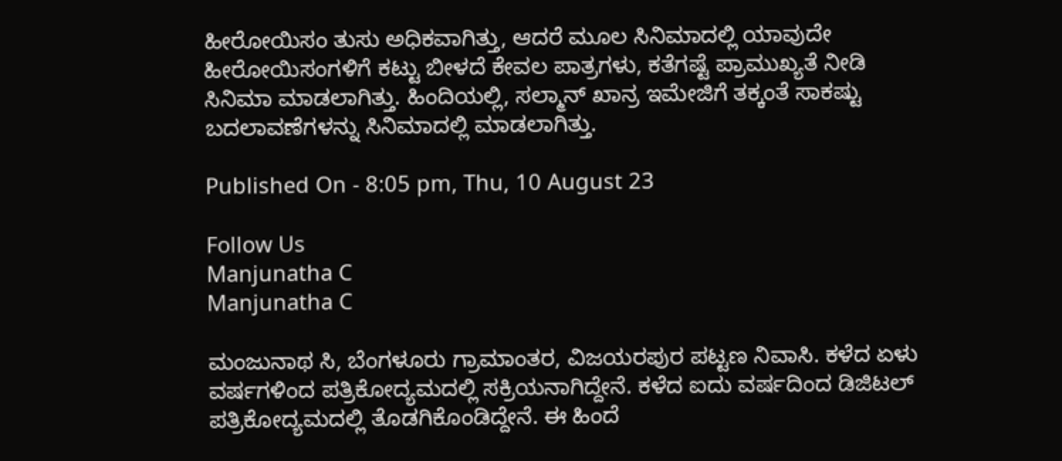ಹೀರೋಯಿಸಂ ತುಸು ಅಧಿಕವಾಗಿತ್ತು, ಆದರೆ ಮೂಲ ಸಿನಿಮಾದಲ್ಲಿ ಯಾವುದೇ ಹೀರೋಯಿಸಂಗಳಿಗೆ ಕಟ್ಟು ಬೀಳದೆ ಕೇವಲ ಪಾತ್ರಗಳು, ಕತೆಗಷ್ಟೆ ಪ್ರಾಮುಖ್ಯತೆ ನೀಡಿ ಸಿನಿಮಾ ಮಾಡಲಾಗಿತ್ತು. ಹಿಂದಿಯಲ್ಲಿ, ಸಲ್ಮಾನ್ ಖಾನ್ರ ಇಮೇಜಿಗೆ ತಕ್ಕಂತೆ ಸಾಕಷ್ಟು ಬದಲಾವಣೆಗಳನ್ನು ಸಿನಿಮಾದಲ್ಲಿ ಮಾಡಲಾಗಿತ್ತು.

Published On - 8:05 pm, Thu, 10 August 23

Follow Us
Manjunatha C
Manjunatha C

ಮಂಜುನಾಥ ಸಿ, ಬೆಂಗಳೂರು ಗ್ರಾಮಾಂತರ, ವಿಜಯರಪುರ ಪಟ್ಟಣ ನಿವಾಸಿ. ಕಳೆದ ಏಳು ವರ್ಷಗಳಿಂದ ಪತ್ರಿಕೋದ್ಯಮದಲ್ಲಿ ಸಕ್ರಿಯನಾಗಿದ್ದೇನೆ. ಕಳೆದ ಐದು ವರ್ಷದಿಂದ ಡಿಜಿಟಲ್ ಪತ್ರಿಕೋದ್ಯಮದಲ್ಲಿ ತೊಡಗಿಕೊಂಡಿದ್ದೇನೆ. ಈ ಹಿಂದೆ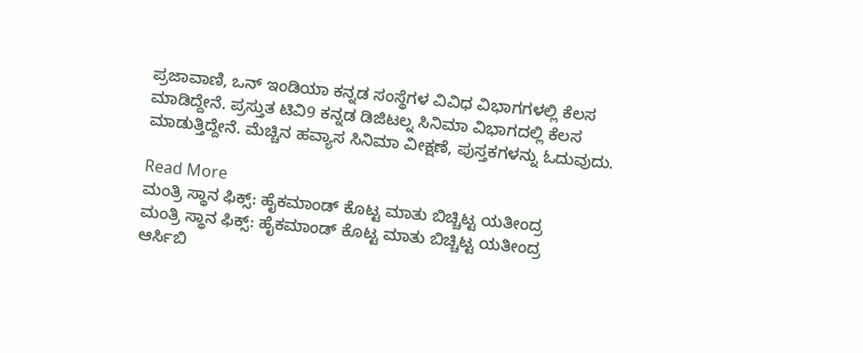ಪ್ರಜಾವಾಣಿ, ಒನ್ ಇಂಡಿಯಾ ಕನ್ನಡ ಸಂಸ್ಥೆಗಳ ವಿವಿಧ ವಿಭಾಗಗಳಲ್ಲಿ ಕೆಲಸ ಮಾಡಿದ್ದೇನೆ. ಪ್ರಸ್ತುತ ಟಿವಿ9 ಕನ್ನಡ ಡಿಜಿಟಲ್ನ ಸಿನಿಮಾ ವಿಭಾಗದಲ್ಲಿ ಕೆಲಸ ಮಾಡುತ್ತಿದ್ದೇನೆ. ಮೆಚ್ಚಿನ ಹವ್ಯಾಸ ಸಿನಿಮಾ ವೀಕ್ಷಣೆ, ಪುಸ್ತಕಗಳನ್ನು ಓದುವುದು.

Read More
ಮಂತ್ರಿ ಸ್ಥಾನ ಫಿಕ್ಸ್: ಹೈಕಮಾಂಡ್ ಕೊಟ್ಟ ಮಾತು ಬಿಚ್ಚಿಟ್ಟ ಯತೀಂದ್ರ
ಮಂತ್ರಿ ಸ್ಥಾನ ಫಿಕ್ಸ್: ಹೈಕಮಾಂಡ್ ಕೊಟ್ಟ ಮಾತು ಬಿಚ್ಚಿಟ್ಟ ಯತೀಂದ್ರ
ಆರ್ಸಿಬಿ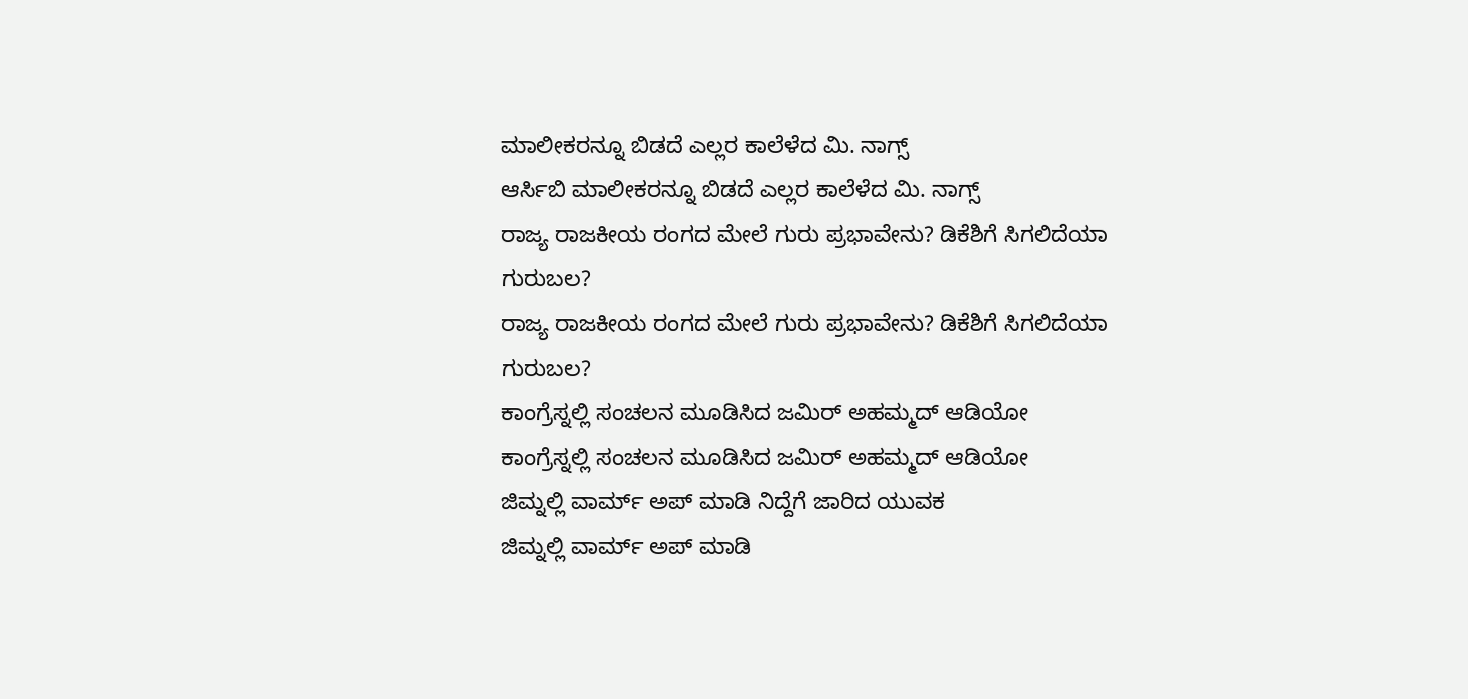ಮಾಲೀಕರನ್ನೂ ಬಿಡದೆ ಎಲ್ಲರ ಕಾಲೆಳೆದ ಮಿ. ನಾಗ್ಸ್
ಆರ್ಸಿಬಿ ಮಾಲೀಕರನ್ನೂ ಬಿಡದೆ ಎಲ್ಲರ ಕಾಲೆಳೆದ ಮಿ. ನಾಗ್ಸ್
ರಾಜ್ಯ ರಾಜಕೀಯ ರಂಗದ ಮೇಲೆ ಗುರು ಪ್ರಭಾವೇನು? ಡಿಕೆಶಿಗೆ ಸಿಗಲಿದೆಯಾ ಗುರುಬಲ?
ರಾಜ್ಯ ರಾಜಕೀಯ ರಂಗದ ಮೇಲೆ ಗುರು ಪ್ರಭಾವೇನು? ಡಿಕೆಶಿಗೆ ಸಿಗಲಿದೆಯಾ ಗುರುಬಲ?
ಕಾಂಗ್ರೆಸ್ನಲ್ಲಿ ಸಂಚಲನ ಮೂಡಿಸಿದ ಜಮಿರ್ ಅಹಮ್ಮದ್ ಆಡಿಯೋ
ಕಾಂಗ್ರೆಸ್ನಲ್ಲಿ ಸಂಚಲನ ಮೂಡಿಸಿದ ಜಮಿರ್ ಅಹಮ್ಮದ್ ಆಡಿಯೋ
ಜಿಮ್ನಲ್ಲಿ ವಾರ್ಮ್ ಅಪ್ ಮಾಡಿ ನಿದ್ದೆಗೆ ಜಾರಿದ ಯುವಕ
ಜಿಮ್ನಲ್ಲಿ ವಾರ್ಮ್ ಅಪ್ ಮಾಡಿ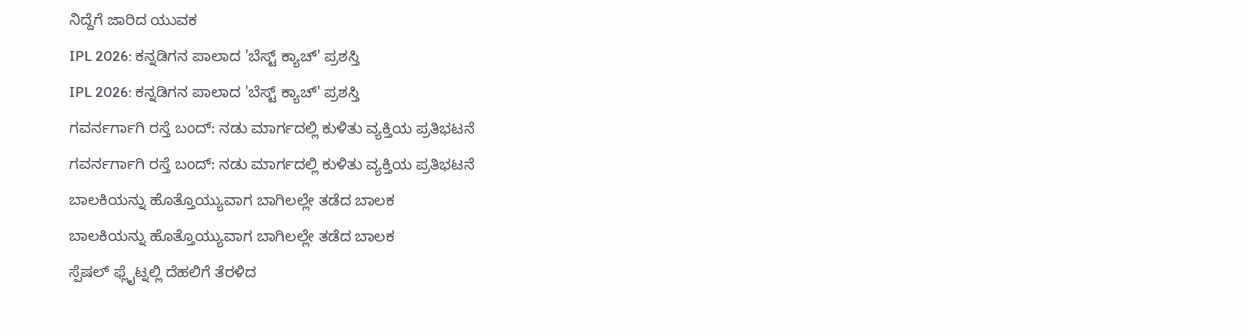ನಿದ್ದೆಗೆ ಜಾರಿದ ಯುವಕ
IPL 2026: ಕನ್ನಡಿಗನ ಪಾಲಾದ 'ಬೆಸ್ಟ್ ಕ್ಯಾಚ್' ಪ್ರಶಸ್ತಿ
IPL 2026: ಕನ್ನಡಿಗನ ಪಾಲಾದ 'ಬೆಸ್ಟ್ ಕ್ಯಾಚ್' ಪ್ರಶಸ್ತಿ
ಗವರ್ನರ್ಗಾಗಿ ರಸ್ತೆ ಬಂದ್: ನಡು ಮಾರ್ಗದಲ್ಲಿ ಕುಳಿತು ವ್ಯಕ್ತಿಯ ಪ್ರತಿಭಟನೆ
ಗವರ್ನರ್ಗಾಗಿ ರಸ್ತೆ ಬಂದ್: ನಡು ಮಾರ್ಗದಲ್ಲಿ ಕುಳಿತು ವ್ಯಕ್ತಿಯ ಪ್ರತಿಭಟನೆ
ಬಾಲಕಿಯನ್ನು ಹೊತ್ತೊಯ್ಯುವಾಗ ಬಾಗಿಲಲ್ಲೇ ತಡೆದ ಬಾಲಕ
ಬಾಲಕಿಯನ್ನು ಹೊತ್ತೊಯ್ಯುವಾಗ ಬಾಗಿಲಲ್ಲೇ ತಡೆದ ಬಾಲಕ
ಸ್ಪೆಷಲ್ ಫ್ಲೈಟ್ನಲ್ಲಿ ದೆಹಲಿಗೆ ತೆರಳಿದ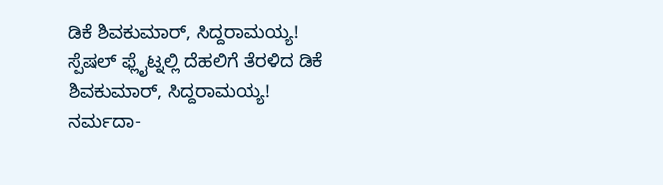ಡಿಕೆ ಶಿವಕುಮಾರ್, ಸಿದ್ದರಾಮಯ್ಯ!
ಸ್ಪೆಷಲ್ ಫ್ಲೈಟ್ನಲ್ಲಿ ದೆಹಲಿಗೆ ತೆರಳಿದ ಡಿಕೆ ಶಿವಕುಮಾರ್, ಸಿದ್ದರಾಮಯ್ಯ!
ನರ್ಮದಾ-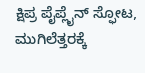ಕ್ಷಿಪ್ರ ಪೈಪ್ಲೈನ್ ಸ್ಫೋಟ, ಮುಗಿಲೆತ್ತರಕ್ಕೆ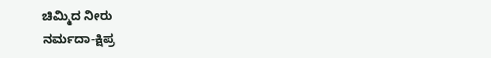ಚಿಮ್ಮಿದ ನೀರು
ನರ್ಮದಾ-ಕ್ಷಿಪ್ರ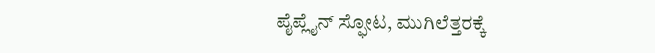ಪೈಪ್ಲೈನ್ ಸ್ಫೋಟ, ಮುಗಿಲೆತ್ತರಕ್ಕೆ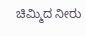ಚಿಮ್ಮಿದ ನೀರು